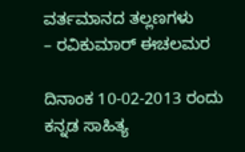ವರ್ತಮಾನದ ತಲ್ಲಣಗಳು
– ರವಿಕುಮಾರ್ ಈಚಲಮರ

ದಿನಾಂಕ 10-02-2013 ರಂದು ಕನ್ನಡ ಸಾಹಿತ್ಯ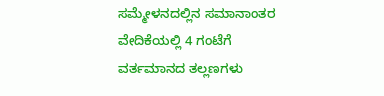ಸಮ್ಮೇಳನದಲ್ಲಿನ ಸಮಾನಾಂತರ ವೇದಿಕೆಯಲ್ಲಿ 4 ಗಂಟೆಗೆ ವರ್ತಮಾನದ ತಲ್ಲಣಗಳು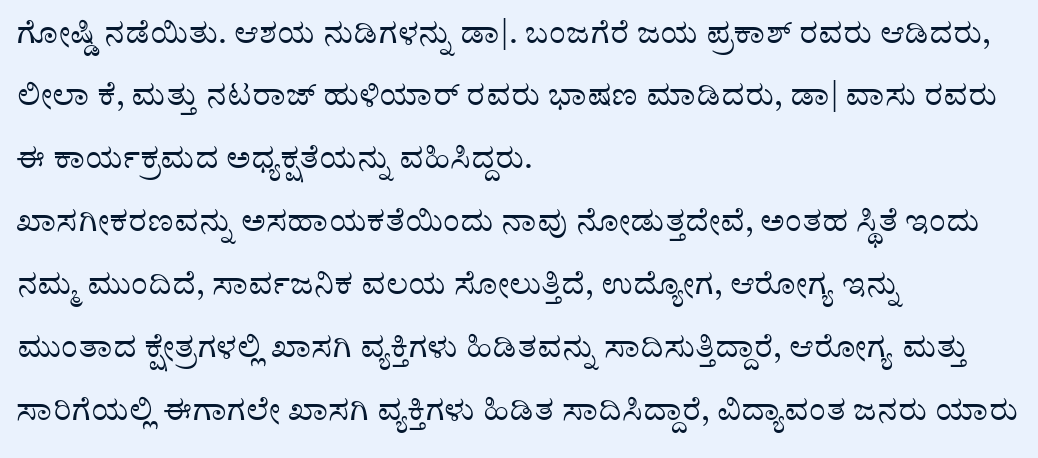ಗೋಷ್ಡಿ ನಡೆಯಿತು. ಆಶಯ ನುಡಿಗಳನ್ನು ಡಾ|. ಬಂಜಗೆರೆ ಜಯ ಪ್ರಕಾಶ್ ರವರು ಆಡಿದರು, ಲೀಲಾ ಕೆ, ಮತ್ತು ನಟರಾಜ್ ಹುಳಿಯಾರ್ ರವರು ಭಾಷಣ ಮಾಡಿದರು, ಡಾ| ವಾಸು ರವರು ಈ ಕಾರ್ಯಕ್ರಮದ ಅಧ್ಯಕ್ಷತೆಯನ್ನು ವಹಿಸಿದ್ದರು.
ಖಾಸಗೀಕರಣವನ್ನು ಅಸಹಾಯಕತೆಯಿಂದು ನಾವು ನೋಡುತ್ತದೇವೆ, ಅಂತಹ ಸ್ಥಿತೆ ಇಂದು ನಮ್ಮ ಮುಂದಿದೆ, ಸಾರ್ವಜನಿಕ ವಲಯ ಸೋಲುತ್ತಿದೆ, ಉದ್ಯೋಗ, ಆರೋಗ್ಯ ಇನ್ನು ಮುಂತಾದ ಕ್ಷೇತ್ರಗಳಲ್ಲಿ ಖಾಸಗಿ ವ್ಯಕ್ತಿಗಳು ಹಿಡಿತವನ್ನು ಸಾದಿಸುತ್ತಿದ್ದಾರೆ, ಆರೋಗ್ಯ ಮತ್ತು ಸಾರಿಗೆಯಲ್ಲಿ ಈಗಾಗಲೇ ಖಾಸಗಿ ವ್ಯಕ್ತಿಗಳು ಹಿಡಿತ ಸಾದಿಸಿದ್ದಾರೆ, ವಿದ್ಯಾವಂತ ಜನರು ಯಾರು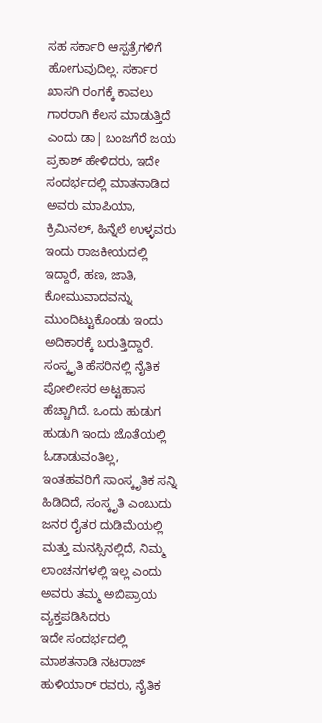ಸಹ ಸರ್ಕಾರಿ ಆಸ್ಪತ್ರೆಗಳಿಗೆ ಹೋಗುವುದಿಲ್ಲ. ಸರ್ಕಾರ ಖಾಸಗಿ ರಂಗಕ್ಕೆ ಕಾವಲು ಗಾರರಾಗಿ ಕೆಲಸ ಮಾಡುತ್ತಿದೆ ಎಂದು ಡಾ| ಬಂಜಗೆರೆ ಜಯ ಪ್ರಕಾಶ್ ಹೇಳಿದರು, ಇದೇ ಸಂದರ್ಭದಲ್ಲಿ ಮಾತನಾಡಿದ ಅವರು ಮಾಪಿಯಾ, ಕ್ರಿಮಿನಲ್, ಹಿನ್ನೆಲೆ ಉಳ್ಳವರು ಇಂದು ರಾಜಕೀಯದಲ್ಲಿ ಇದ್ದಾರೆ, ಹಣ, ಜಾತಿ, ಕೋಮುವಾದವನ್ನು ಮುಂದಿಟ್ಟುಕೊಂಡು ಇಂದು ಅದಿಕಾರಕ್ಕೆ ಬರುತ್ತಿದ್ದಾರೆ. ಸಂಸ್ಕೃತಿ ಹೆಸರಿನಲ್ಲಿ ನೈತಿಕ ಪೋಲೀಸರ ಅಟ್ಟಹಾಸ ಹೆಚ್ಚಾಗಿದೆ. ಒಂದು ಹುಡುಗ ಹುಡುಗಿ ಇಂದು ಜೊತೆಯಲ್ಲಿ ಓಡಾಡುವಂತಿಲ್ಲ, ಇಂತಹವರಿಗೆ ಸಾಂಸ್ಕೃತಿಕ ಸನ್ನಿ ಹಿಡಿದಿದೆ, ಸಂಸ್ಕೃತಿ ಎಂಬುದು ಜನರ ರೈತರ ದುಡಿಮೆಯಲ್ಲಿ ಮತ್ತು ಮನಸ್ಸಿನಲ್ಲಿದೆ, ನಿಮ್ಮ ಲಾಂಚನಗಳಲ್ಲಿ ಇಲ್ಲ ಎಂದು ಅವರು ತಮ್ಮ ಅಬಿಪ್ರಾಯ ವ್ಯಕ್ತಪಡಿಸಿದರು
ಇದೇ ಸಂದರ್ಭದಲ್ಲಿ ಮಾಶತನಾಡಿ ನಟರಾಜ್ ಹುಳಿಯಾರ್ ರವರು, ನೈತಿಕ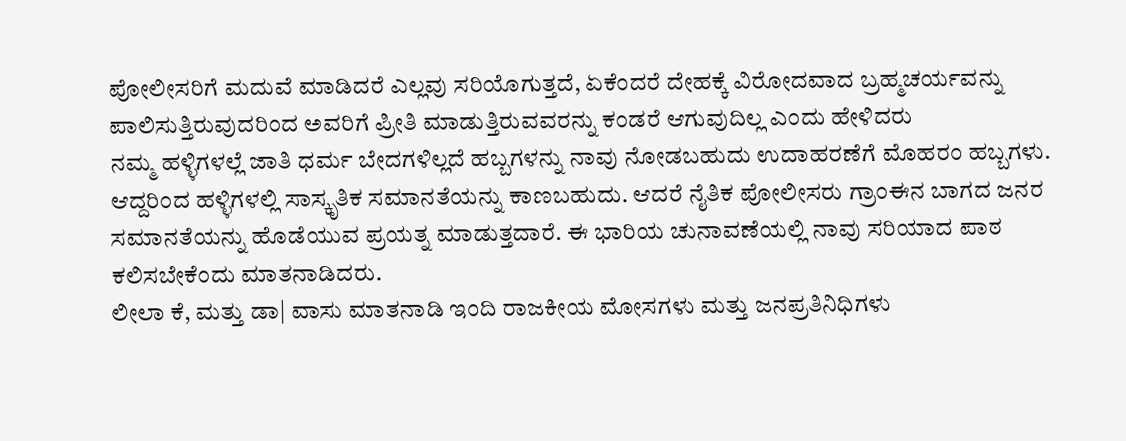ಪೋಲೀಸರಿಗೆ ಮದುವೆ ಮಾಡಿದರೆ ಎಲ್ಲವು ಸರಿಯೊಗುತ್ತದೆ, ಏಕೆಂದರೆ ದೇಹಕ್ಕೆ ವಿರೋದವಾದ ಬ್ರಹ್ಮಚರ್ಯವನ್ನು ಪಾಲಿಸುತ್ತಿರುವುದರಿಂದ ಅವರಿಗೆ ಪ್ರೀತಿ ಮಾಡುತ್ತಿರುವವರನ್ನು ಕಂಡರೆ ಆಗುವುದಿಲ್ಲ ಎಂದು ಹೇಳಿದರು
ನಮ್ಮ ಹಳ್ಳಿಗಳಲ್ಲೆ ಜಾತಿ ಧರ್ಮ ಬೇದಗಳಿಲ್ಲದೆ ಹಬ್ಬಗಳನ್ನು ನಾವು ನೋಡಬಹುದು ಉದಾಹರಣೆಗೆ ಮೊಹರಂ ಹಬ್ಬಗಳು. ಆದ್ದರಿಂದ ಹಳ್ಳಿಗಳಲ್ಲಿ ಸಾಸ್ಕೃತಿಕ ಸಮಾನತೆಯನ್ನು ಕಾಣಬಹುದು. ಆದರೆ ನೈತಿಕ ಪೋಲೀಸರು ಗ್ರಾಂಈನ ಬಾಗದ ಜನರ ಸಮಾನತೆಯನ್ನು ಹೊಡೆಯುವ ಪ್ರಯತ್ನ ಮಾಡುತ್ತದಾರೆ. ಈ ಭಾರಿಯ ಚುನಾವಣೆಯಲ್ಲಿ ನಾವು ಸರಿಯಾದ ಪಾಠ ಕಲಿಸಬೇಕೆಂದು ಮಾತನಾಡಿದರು.
ಲೀಲಾ ಕೆ, ಮತ್ತು ಡಾ| ವಾಸು ಮಾತನಾಡಿ ಇಂದಿ ರಾಜಕೀಯ ಮೋಸಗಳು ಮತ್ತು ಜನಪ್ರತಿನಿಧಿಗಳು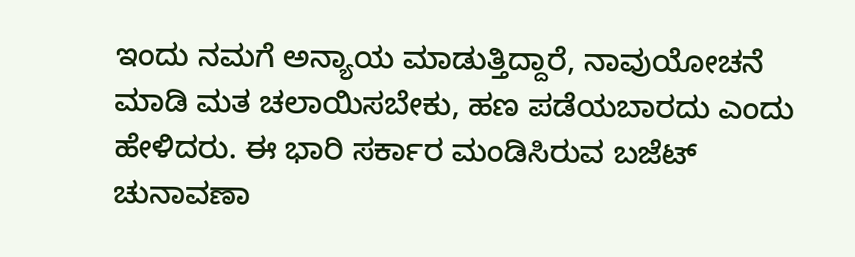ಇಂದು ನಮಗೆ ಅನ್ಯಾಯ ಮಾಡುತ್ತಿದ್ದಾರೆ, ನಾವುಯೋಚನೆ ಮಾಡಿ ಮತ ಚಲಾಯಿಸಬೇಕು, ಹಣ ಪಡೆಯಬಾರದು ಎಂದು ಹೇಳಿದರು. ಈ ಭಾರಿ ಸರ್ಕಾರ ಮಂಡಿಸಿರುವ ಬಜೆಟ್ ಚುನಾವಣಾ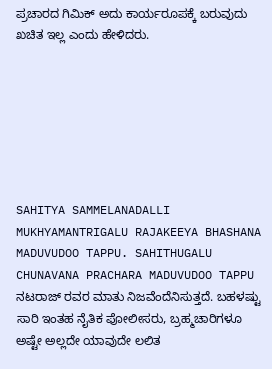ಪ್ರಚಾರದ ಗಿಮಿಕ್ ಅದು ಕಾರ್ಯರೂಪಕ್ಕೆ ಬರುವುದು ಖಚಿತ ಇಲ್ಲ ಎಂದು ಹೇಳಿದರು.







SAHITYA SAMMELANADALLI MUKHYAMANTRIGALU RAJAKEEYA BHASHANA MADUVUDOO TAPPU. SAHITHUGALU CHUNAVANA PRACHARA MADUVUDOO TAPPU
ನಟರಾಜ್ ರವರ ಮಾತು ನಿಜವೆಂದೆನಿಸುತ್ತದೆ. ಬಹಳಷ್ಟು ಸಾರಿ ಇಂತಹ ನೈತಿಕ ಪೋಲೀಸರು, ಬ್ರಹ್ಮಚಾರಿಗಳೂ ಅಷ್ಟೇ ಅಲ್ಲದೇ ಯಾವುದೇ ಲಲಿತ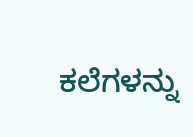ಕಲೆಗಳನ್ನು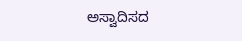ಅಸ್ವಾದಿಸದ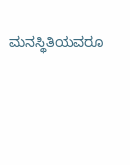ಮನಸ್ಥಿತಿಯವರೂ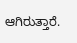ಆಗಿರುತ್ತಾರೆ.